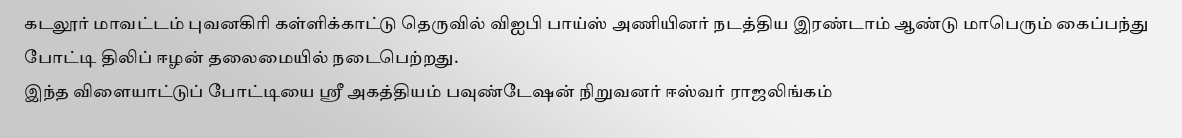கடலூர் மாவட்டம் புவனகிரி கள்ளிக்காட்டு தெருவில் விஐபி பாய்ஸ் அணியினர் நடத்திய இரண்டாம் ஆண்டு மாபெரும் கைப்பந்து போட்டி திலிப் ஈழன் தலைமையில் நடைபெற்றது.
இந்த விளையாட்டுப் போட்டியை ஸ்ரீ அகத்தியம் பவுண்டேஷன் நிறுவனர் ஈஸ்வர் ராஜலிங்கம்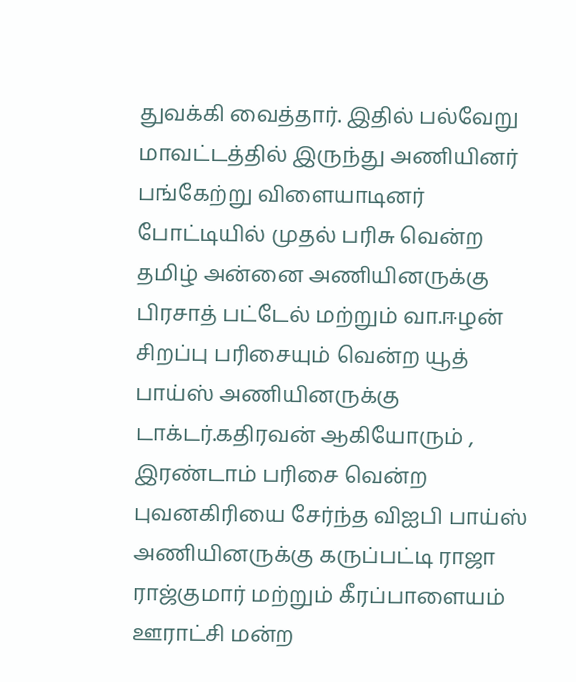துவக்கி வைத்தார். இதில் பல்வேறு மாவட்டத்தில் இருந்து அணியினர் பங்கேற்று விளையாடினர்
போட்டியில் முதல் பரிசு வென்ற தமிழ் அன்னை அணியினருக்கு பிரசாத் பட்டேல் மற்றும் வா.ஈழன் சிறப்பு பரிசையும் வென்ற யூத் பாய்ஸ் அணியினருக்கு டாக்டர்.கதிரவன் ஆகியோரும் , இரண்டாம் பரிசை வென்ற புவனகிரியை சேர்ந்த விஐபி பாய்ஸ் அணியினருக்கு கருப்பட்டி ராஜா ராஜ்குமார் மற்றும் கீரப்பாளையம் ஊராட்சி மன்ற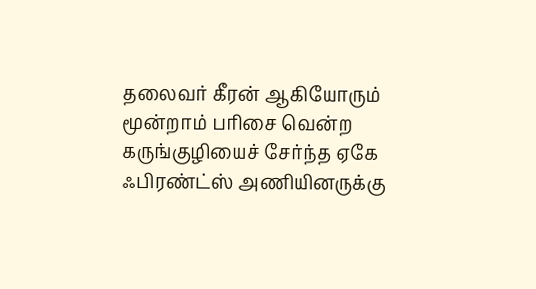தலைவர் கீரன் ஆகியோரும் மூன்றாம் பரிசை வென்ற கருங்குழியைச் சேர்ந்த ஏகே ஃபிரண்ட்ஸ் அணியினருக்கு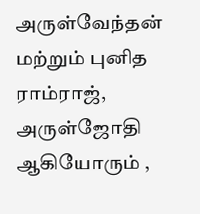அருள்வேந்தன் மற்றும் புனித ராம்ராஜ், அருள்ஜோதி ஆகியோரும் ,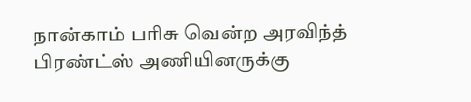நான்காம் பரிசு வென்ற அரவிந்த் பிரண்ட்ஸ் அணியினருக்கு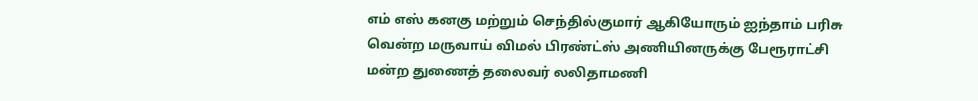எம் எஸ் கனகு மற்றும் செந்தில்குமார் ஆகியோரும் ஐந்தாம் பரிசு வென்ற மருவாய் விமல் பிரண்ட்ஸ் அணியினருக்கு பேரூராட்சி மன்ற துணைத் தலைவர் லலிதாமணி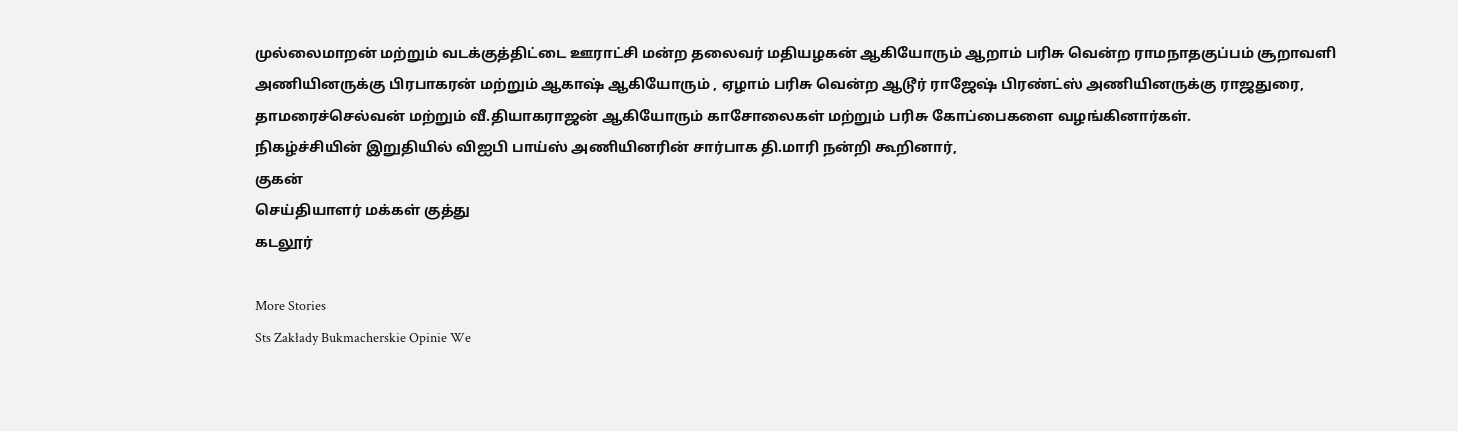முல்லைமாறன் மற்றும் வடக்குத்திட்டை ஊராட்சி மன்ற தலைவர் மதியழகன் ஆகியோரும் ஆறாம் பரிசு வென்ற ராமநாதகுப்பம் சூறாவளி அணியினருக்கு பிரபாகரன் மற்றும் ஆகாஷ் ஆகியோரும் , ஏழாம் பரிசு வென்ற ஆடூர் ராஜேஷ் பிரண்ட்ஸ் அணியினருக்கு ராஜதுரை, தாமரைச்செல்வன் மற்றும் வீ.தியாகராஜன் ஆகியோரும் காசோலைகள் மற்றும் பரிசு கோப்பைகளை வழங்கினார்கள்.
நிகழ்ச்சியின் இறுதியில் விஐபி பாய்ஸ் அணியினரின் சார்பாக தி.மாரி நன்றி கூறினார்,
குகன்
செய்தியாளர் மக்கள் குத்து
கடலூர்

More Stories
Sts Zakłady Bukmacherskie Opinie We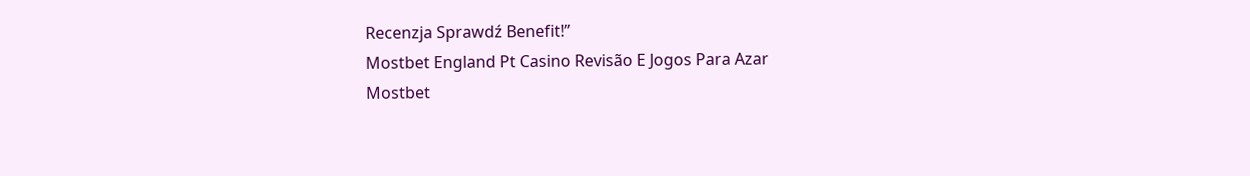Recenzja Sprawdź Benefit!”
Mostbet England Pt Casino Revisão E Jogos Para Azar
Mostbet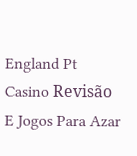England Pt Casino Revisão E Jogos Para Azar